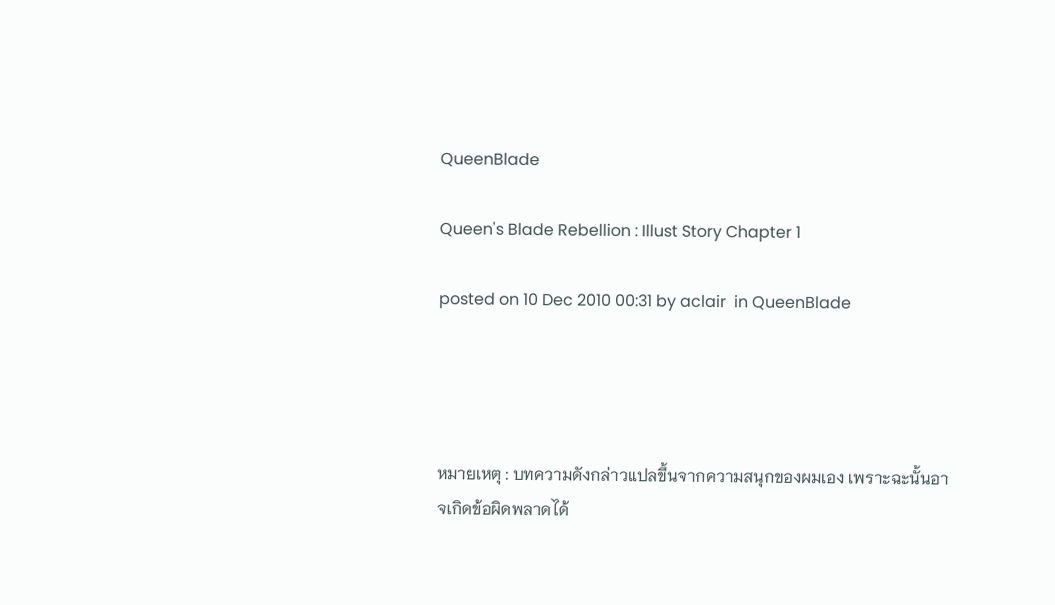QueenBlade

Queen's Blade Rebellion : Illust Story Chapter 1

posted on 10 Dec 2010 00:31 by aclair  in QueenBlade




หมายเหตุ : บทความดังกล่าวแปลขึ้นจากความสนุกของผมเอง เพราะฉะนั้นอาจเกิดข้อผิดพลาดได้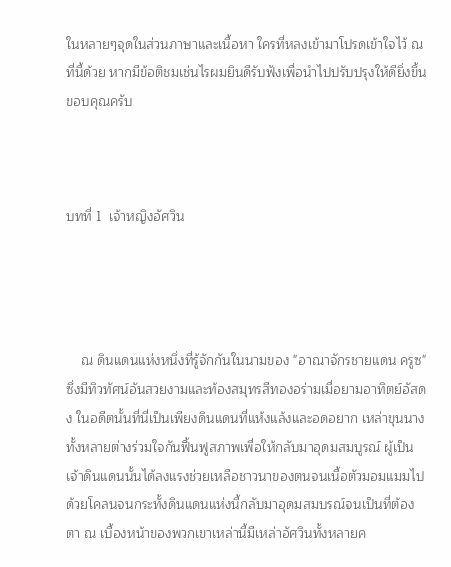ในหลายๆจุดในส่วนภาษาและเนื้อหา ใครที่หลงเข้ามาโปรดเข้าใจไว้ ณ ที่นี้ด้วย หากมีข้อติชมเช่นไรผมยินดีรับฟังเพื่อนำไปปรับปรุงให้ดียิ่งขึ้น ขอบคุณครับ



บทที่ 1  เจ้าหญิงอัศวิน




    ณ ดินแดนแห่งหนึ่งที่รู้จักกันในนามของ "อาณาจักรชายแดน ครูซ" ซึ่งมีทิวทัศน์อันสวยงามและท้องสมุทรสีทองอร่ามเมื่อยามอาทิตย์อัสดง ในอดีตนั้นที่นี่เป็นเพียงดินแดนที่แห้งแล้งและอดอยาก เหล่าขุนนางทั้งหลายต่างร่วมใจกันฟื้นฟูสภาพเพื่อให้กลับมาอุดมสมบูรณ์ ผู้เป็นเจ้าดินแดนนั้นได้ลงแรงช่วยเหลือชาวนาของตนจนเนื้อตัวมอมแมมไปด้วยโคลนจนกระทั้งดินแดนแห่งนี้กลับมาอุดมสมบรณ์จนเป็นที่ต้องตา ณ เบื้องหน้าของพวกเขาเหล่านี้มีเหล่าอัศวินทั้งหลายค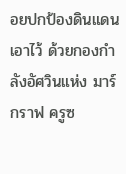อยปกป้องดินแดนเอาไว้ ด้วยกองกำลังอัศวินแห่ง มาร์กราฟ ครูซ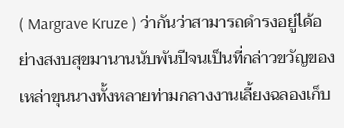( Margrave Kruze ) ว่ากันว่าสามารถดำรงอยู่ได้อย่างสงบสุขมานานนับพันปีจนเป็นที่กล่าวขวัญของเหล่าขุนนางทั้งหลายท่ามกลางงานเลี้ยงฉลองเก็บ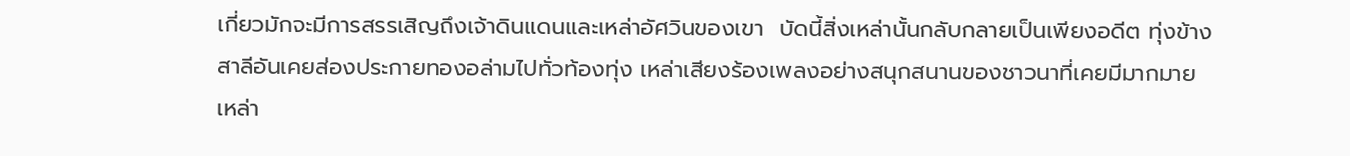เกี่ยวมักจะมีการสรรเสิญถึงเจ้าดินแดนและเหล่าอัศวินของเขา  บัดนี้สิ่งเหล่านั้นกลับกลายเป็นเพียงอดีต ทุ่งข้างสาลีอันเคยส่องประกายทองอล่ามไปทั่วท้องทุ่ง เหล่าเสียงร้องเพลงอย่างสนุกสนานของชาวนาที่เคยมีมากมาย เหล่า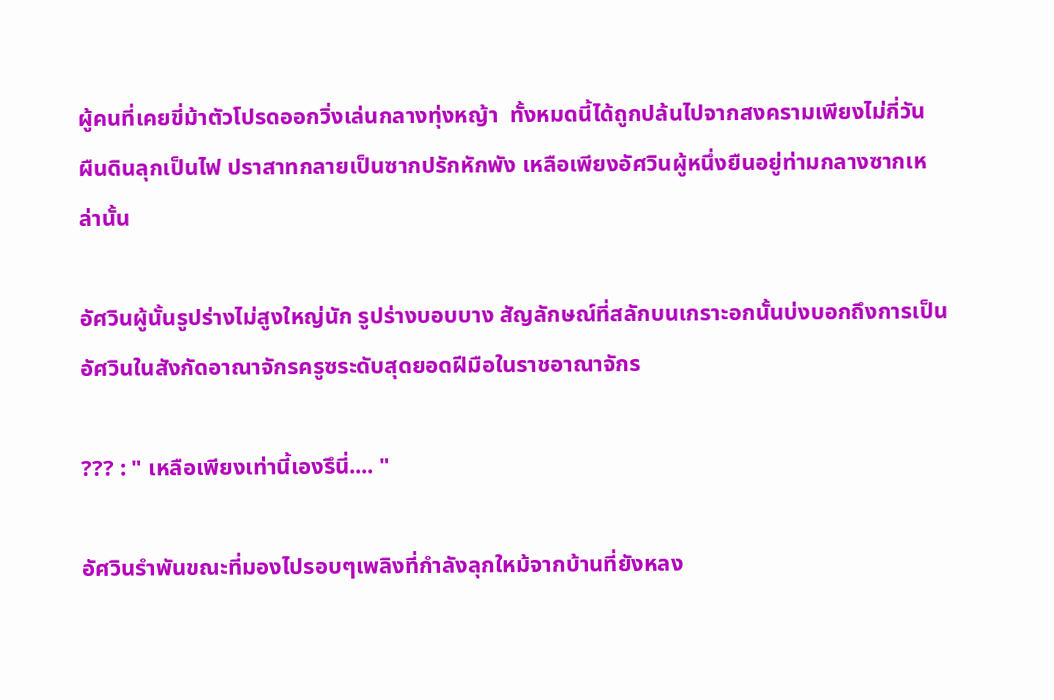ผู้คนที่เคยขี่ม้าตัวโปรดออกวิ่งเล่นกลางทุ่งหญ้า  ทั้งหมดนี้ได้ถูกปล้นไปจากสงครามเพียงไม่กี่วัน ผืนดินลุกเป็นไฟ ปราสาทกลายเป็นซากปรักหักพัง เหลือเพียงอัศวินผู้หนึ่งยืนอยู่ท่ามกลางซากเหล่านั้น

อัศวินผู้นั้นรูปร่างไม่สูงใหญ่นัก รูปร่างบอบบาง สัญลักษณ์ที่สลักบนเกราะอกนั้นบ่งบอกถึงการเป็นอัศวินในสังกัดอาณาจักรครูซระดับสุดยอดฝีมือในราชอาณาจักร

??? : " เหลือเพียงเท่านี้เองรึนี่.... "

อัศวินรำพันขณะที่มองไปรอบๆเพลิงที่กำลังลุกใหม้จากบ้านที่ยังหลง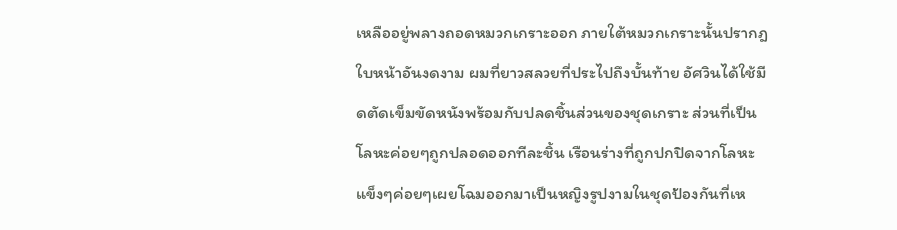เหลืออยู่พลางถอดหมวกเกราะออก ภายใต้หมวกเกราะนั้นปรากฎใบหน้าอันงดงาม ผมที่ยาวสลวยที่ประไปถึงบั้นท้าย อัศวินได้ใช้มีดตัดเข็มขัดหนังพร้อมกับปลดชิ้นส่วนของชุดเกราะ ส่วนที่เป็นโลหะค่อยๆถูกปลอดออกทีละชิ้น เรือนร่างที่ถูกปกปิดจากโลหะแข็งๆค่อยๆเผยโฉมออกมาเป็นหญิงรูปงามในชุดป้องกันที่เห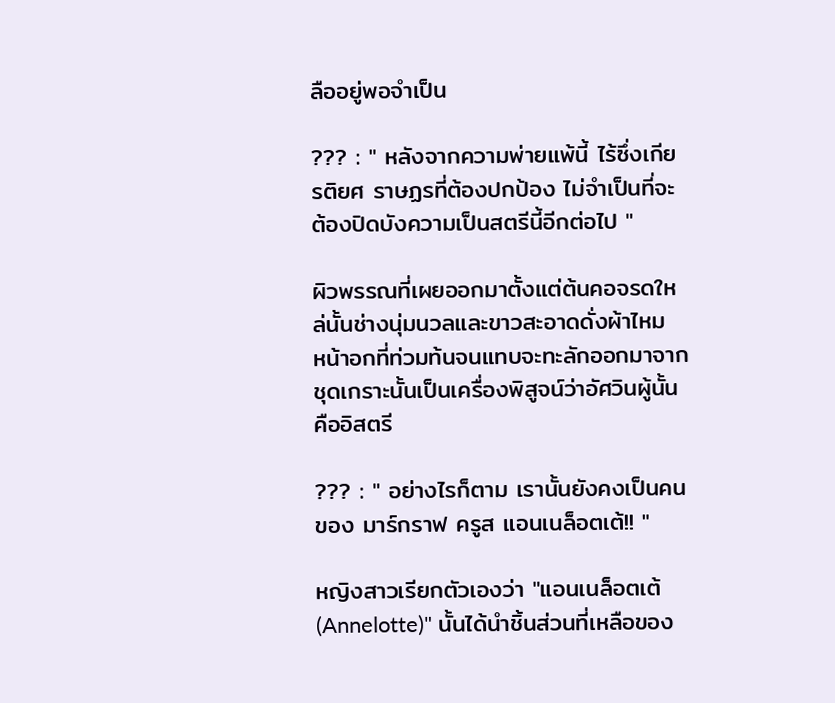ลืออยู่พอจำเป็น

??? : " หลังจากความพ่ายแพ้นี้ ไร้ซึ่งเกียรติยศ ราษฏรที่ต้องปกป้อง ไม่จำเป็นที่จะต้องปิดบังความเป็นสตรีนี้อีกต่อไป "

ผิวพรรณที่เผยออกมาตั้งแต่ต้นคอจรดใหล่นั้นช่างนุ่มนวลและขาวสะอาดดั่งผ้าไหม  หน้าอกที่ท่วมท้นจนแทบจะทะลักออกมาจากชุดเกราะนั้นเป็นเครื่องพิสูจน์ว่าอัศวินผู้นั้นคืออิสตรี

??? : " อย่างไรก็ตาม เรานั้นยังคงเป็นคนของ มาร์กราฟ ครูส แอนเนล็อตเต้!! "

หญิงสาวเรียกตัวเองว่า "แอนเนล็อตเต้(Annelotte)" นั้นได้นำชิ้นส่วนที่เหลือของ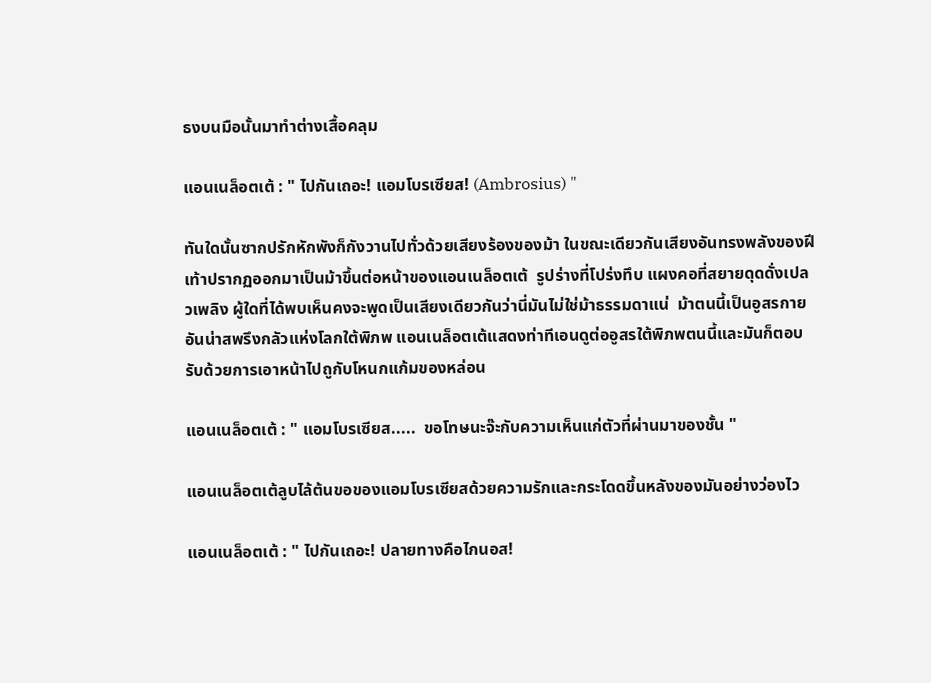ธงบนมือนั้นมาทำต่างเสื้อคลุม

แอนเนล็อตเต้ : " ไปกันเถอะ! แอมโบรเซียส! (Ambrosius) "

ทันใดนั้นซากปรักหักพังก็กังวานไปทั่วด้วยเสียงร้องของม้า ในขณะเดียวกันเสียงอันทรงพลังของฝีเท้าปรากฏออกมาเป็นม้าขึ้นต่อหน้าของแอนเนล็อตเต้  รูปร่างที่โปร่งทึบ แผงคอที่สยายดุดดั่งเปลวเพลิง ผู้ใดที่ได้พบเห็นคงจะพูดเป็นเสียงเดียวกันว่านี่มันไม่ใช่ม้าธรรมดาแน่  ม้าตนนี้เป็นอูสรกายอันน่าสพรึงกลัวแห่งโลกใต้พิภพ แอนเนล็อตเต้แสดงท่าทีเอนดูต่ออูสรใต้พิภพตนนี้และมันก็ตอบรับด้วยการเอาหน้าไปถูกับโหนกแก้มของหล่อน

แอนเนล็อตเต้ : " แอมโบรเซียส.....  ขอโทษนะจ๊ะกับความเห็นแก่ตัวที่ผ่านมาของชั้น "

แอนเนล็อตเต้ลูบไล้ต้นขอของแอมโบรเซียสด้วยความรักและกระโดดขึ้นหลังของมันอย่างว่องไว

แอนเนล็อตเต้ : " ไปกันเถอะ! ปลายทางคือไกนอส!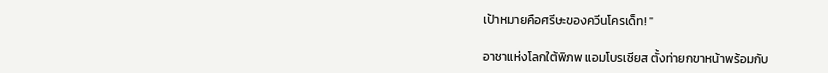เป้าหมายคือศรีษะของควีนโครเด็ท! "

อาชาแห่งโลกใต้พิภพ แอมโบรเซียส ตั้งท่ายกขาหน้าพร้อมกับ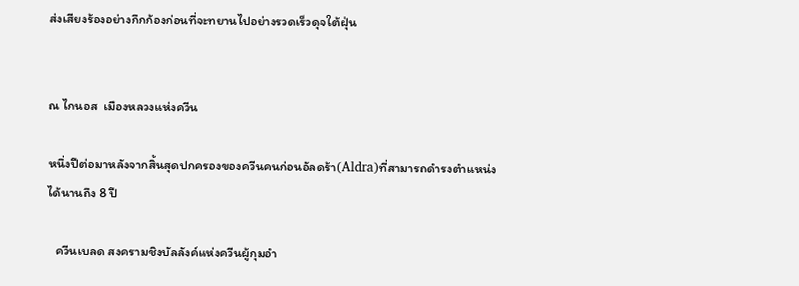ส่งเสียงร้องอย่างกึกก้องก่อนที่จะทยานไปอย่างรวดเร็วดุจใต้ฝุ่น


ณ ไกนอส  เมืองหลวงแห่งควีน

หนึ่งปีต่อมาหลังจากสิ้นสุดปกครองของควีนคนก่อนอัลดร้า(Aldra)ที่สามารถดำรงตำแหน่งได้นานถึง 8 ปี

   ควีนเบลด สงครามชิงบัลลังค์แห่งควีนผู้กุมอำ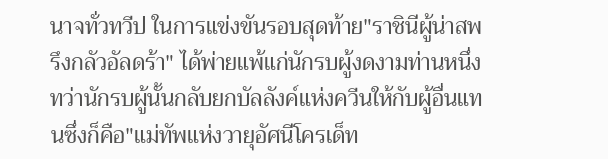นาจทั่วทวีป ในการแข่งขันรอบสุดท้าย"ราชินีผู้น่าสพรึงกลัวอัลดร้า" ได้พ่ายแพ้แก่นักรบผู้งดงามท่านหนึ่ง ทว่านักรบผู้นั้นกลับยกบัลลังค์แห่งควีนให้กับผู้อื่นแทนซึ่งก็คือ"แม่ทัพแห่งวายุอัศนีโครเด็ท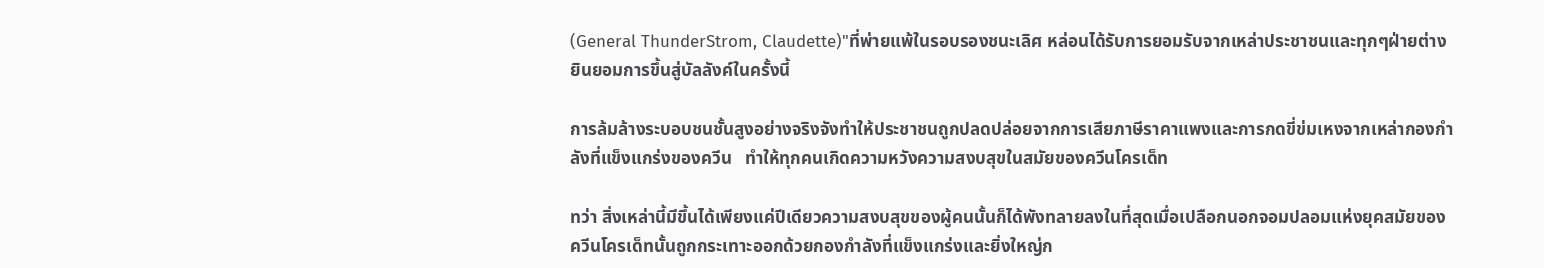(General ThunderStrom, Claudette)"ที่พ่ายแพ้ในรอบรองชนะเลิศ หล่อนได้รับการยอมรับจากเหล่าประชาชนและทุกๆฝ่ายต่างยินยอมการขึ้นสู่บัลลังค์ในครั้งนี้

การล้มล้างระบอบชนชั้นสูงอย่างจริงจังทำให้ประชาชนถูกปลดปล่อยจากการเสียภาษีราคาแพงและการกดขี่ข่มเหงจากเหล่ากองกำลังที่แข็งแกร่งของควีน   ทำให้ทุกคนเกิดความหวังความสงบสุขในสมัยของควีนโครเด็ท

ทว่า สิ่งเหล่านี้มีขึ้นได้เพียงแค่ปีเดียวความสงบสุขของผู้คนนั้นก็ได้พังทลายลงในที่สุดเมื่อเปลือกนอกจอมปลอมแห่งยุคสมัยของควีนโครเด็ทนั้นถูกกระเทาะออกด้วยกองกำลังที่แข็งแกร่งและยิ่งใหญ่ก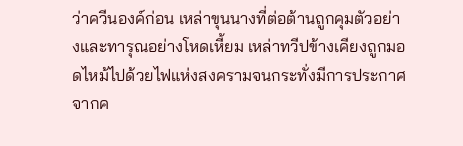ว่าควีนองค์ก่อน เหล่าขุนนางที่ต่อต้านถูกคุมตัวอย่างและทารุณอย่างโหดเหี้ยม เหล่าทวีปข้างเคียงถูกมอดไหม้ไปด้วยไฟแห่งสงครามจนกระทั่งมีการประกาศจากค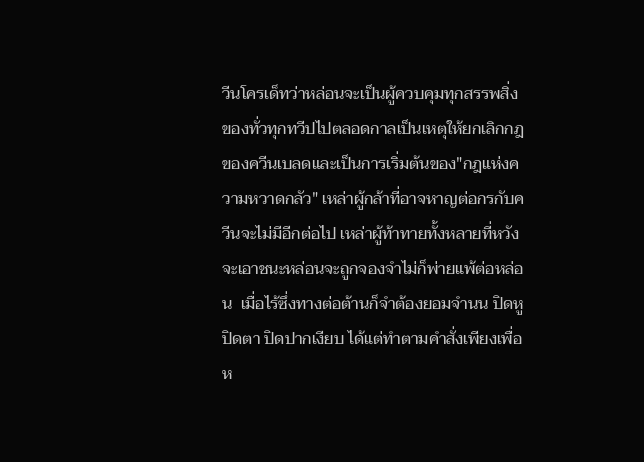วีนโครเด็ทว่าหล่อนจะเป็นผู้ควบคุมทุกสรรพสิ่งของทั่วทุกทวีปไปตลอดกาลเป็นเหตุให้ยกเลิกกฎของควีนเบลดและเป็นการเริ่มต้นของ"กฎแห่งความหวาดกลัว" เหล่าผู้กล้าที่อาจหาญต่อกรกับควีนจะไม่มีอีกต่อไป เหล่าผู้ท้าทายทั้งหลายที่หวังจะเอาชนะหล่อนจะถูกจองจำไม่ก็พ่ายแพ้ต่อหล่อน  เมื่อไร้ซึ่งทางต่อต้านก็จำต้องยอมจำนน ปิดหู ปิดตา ปิดปากเงียบ ได้แต่ทำตามคำสั่งเพียงเพื่อห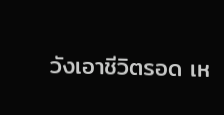วังเอาชีวิตรอด เห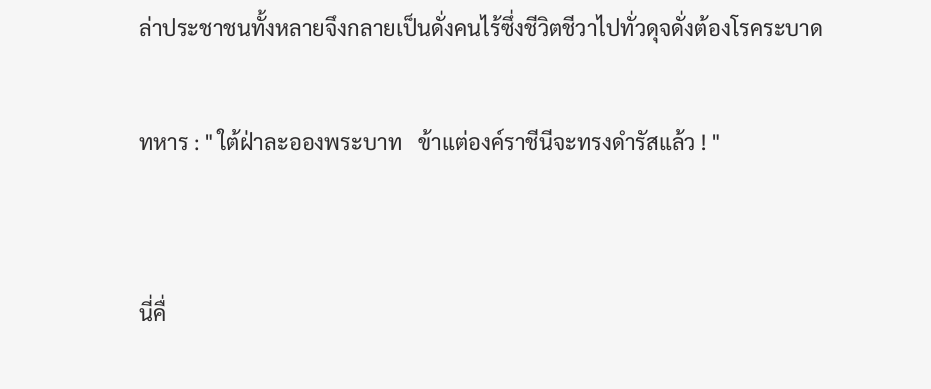ล่าประชาชนทั้งหลายจึงกลายเป็นดั่งคนไร้ซึ่งชีวิตชีวาไปทั่วดุจดั่งต้องโรคระบาด

ทหาร : " ใต้ฝ่าละอองพระบาท   ข้าแต่องค์ราชีนีจะทรงดำรัสแล้ว ! "


นี่คื่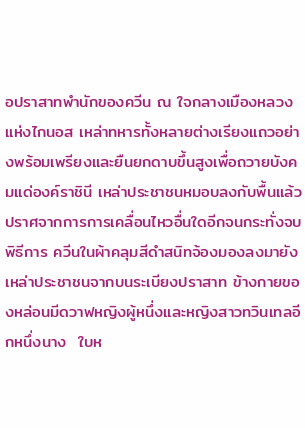อปราสาทพำนักของควีน ณ ใจกลางเมืองหลวงแห่งไกนอส เหล่าทหารทั้งหลายต่างเรียงแถวอย่างพร้อมเพรียงและยืนยกดาบขึ้นสูงเพื่อถวายบังคมแด่องค์ราชินี เหล่าประชาชนหมอบลงกับพื้นแล้วปราศจากการการเคลื่อนไหวอื่นใดอีกจนกระทั่งจบพิธีการ ควีนในผ้าคลุมสีดำสนิทจ้องมองลงมายังเหล่าประชาชนจากบนระเบียงปราสาท ข้างกายของหล่อนมีดวาฟหญิงผู้หนึ่งและหญิงสาวทวินเทลอีกหนึ่งนาง  ใบห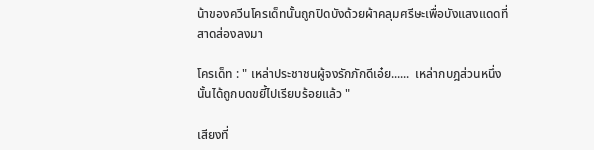น้าของควีนโครเด็ทนั้นถูกปิดบังด้วยผ้าคลุมศรีษะเพื่อบังแสงแดดที่สาดส่องลงมา

โครเด็ท : " เหล่าประชาชนผู้จงรักภักดีเอ๋ย......  เหล่ากบฎส่วนหนึ่งนั้นได้ถูกบดขยี้ไปเรียบร้อยแล้ว "

เสียงที่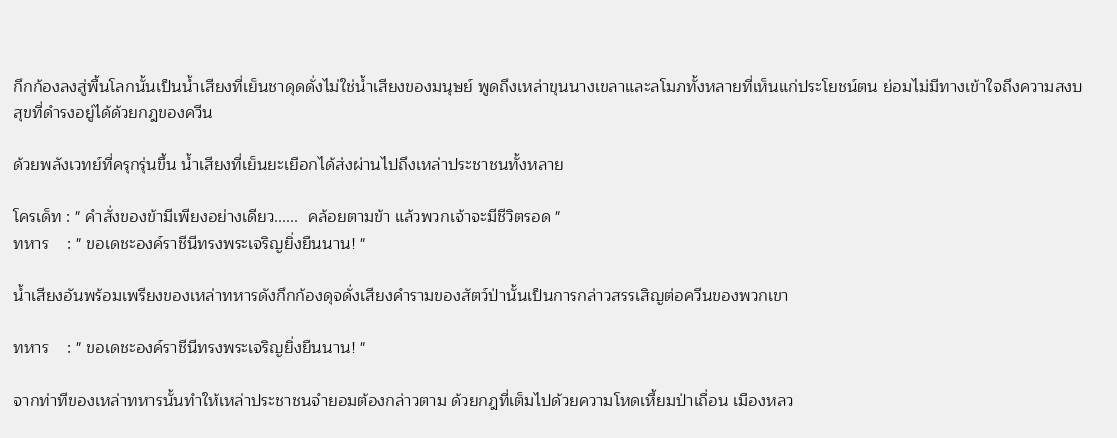กึกก้องลงสู่พื้นโลกนั้นเป็นน้ำเสียงที่เย็นชาดุดดั่งไม่ใช่น้ำเสียงของมนุษย์ พูดถึงเหล่าขุนนางเขลาและลโมภทั้งหลายที่เห็นแก่ประโยชน์ตน ย่อมไม่มีทางเข้าใจถึงความสงบสุขที่ดำรงอยู่ได้ด้วยกฎของควีน

ด้วยพลังเวทย์ที่ครุกรุ่นขึ้น น้ำเสียงที่เย็นยะเยือกได้ส่งผ่านไปถึงเหล่าประชาชนทั้งหลาย

โครเด็ท : " คำสั่งของข้ามีเพียงอย่างเดียว......  คล้อยตามข้า แล้วพวกเจ้าจะมีชีวิตรอด "
ทหาร    : " ขอเดชะองค์ราชีนีทรงพระเจริญยิ่งยืนนาน! "

น้ำเสียงอันพร้อมเพรียงของเหล่าทหารดังกึกก้องดุจดั่งเสียงคำรามของสัตว์ป่านั้นเป็นการกล่าวสรรเสิญต่อควีนของพวกเขา

ทหาร    : " ขอเดชะองค์ราชีนีทรงพระเจริญยิ่งยืนนาน! "

จากท่าทีของเหล่าทหารนั้นทำให้เหล่าประชาชนจำยอมต้องกล่าวตาม ด้วยกฎที่เต็มไปด้วยความโหดเหี้ยมป่าเถื่อน เมืองหลว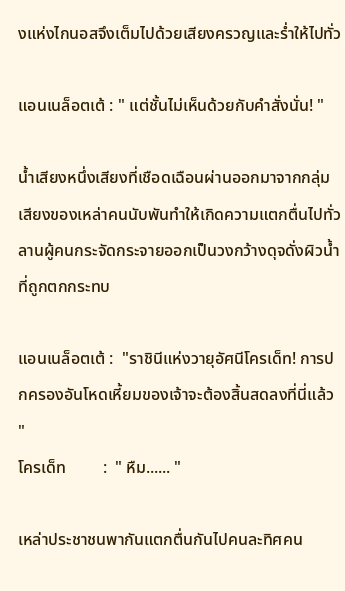งแห่งไกนอสจึงเต็มไปด้วยเสียงครวญและร่ำให้ไปทั่ว

แอนเนล็อตเต้ : " แต่ชั้นไม่เห็นด้วยกับคำสั่งนั่น! "

น้ำเสียงหนึ่งเสียงที่เชือดเฉือนผ่านออกมาจากกลุ่มเสียงของเหล่าคนนับพันทำให้เกิดความแตกตื่นไปทั่วลานผู้คนกระจัดกระจายออกเป็นวงกว้างดุจดั่งผิวน้ำที่ถูกตกกระทบ

แอนเนล็อตเต้ :  "ราชินีแห่งวายุอัศนีโครเด็ท! การปกครองอันโหดเหี้ยมของเจ้าจะต้องสิ้นสดลงที่นี่แล้ว "
โครเด็ท         :  " หืม...... "

เหล่าประชาชนพากันแตกตื่นกันไปคนละทิศคน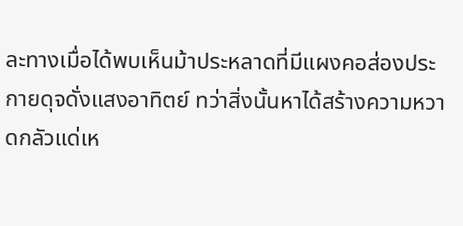ละทางเมื่อได้พบเห็นม้าประหลาดที่มีแผงคอส่องประกายดุจดั่งแสงอาทิตย์ ทว่าสิ่งนั้นหาได้สร้างความหวาดกลัวแด่เห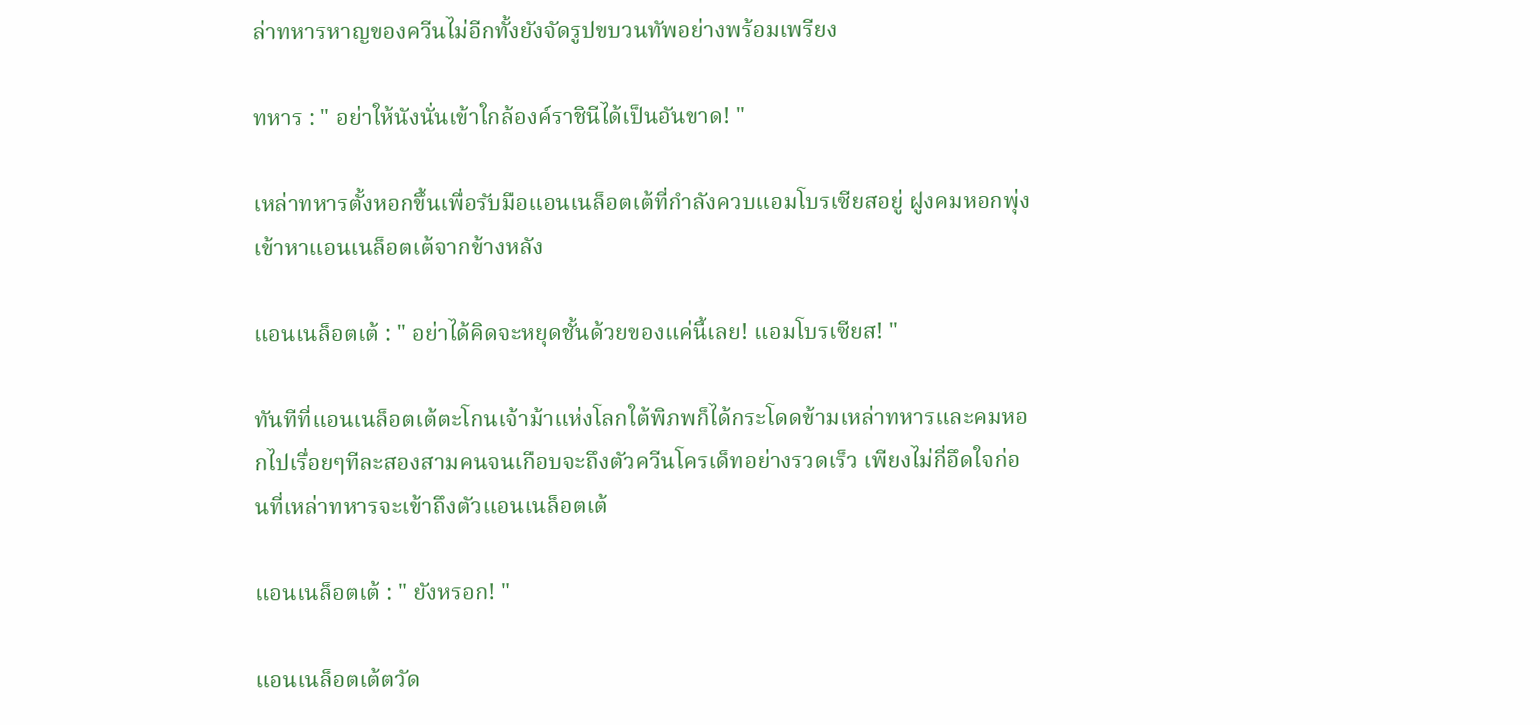ล่าทหารหาญของควีนไม่อีกทั้งยังจัดรูปขบวนทัพอย่างพร้อมเพรียง

ทหาร : " อย่าให้นังนั่นเข้าใกล้องค์ราชินีได้เป็นอันขาด! "

เหล่าทหารตั้งหอกขึ้นเพื่อรับมือแอนเนล็อตเต้ที่กำลังควบแอมโบรเซียสอยู่ ฝูงคมหอกพุ่งเข้าหาแอนเนล็อตเต้จากข้างหลัง

แอนเนล็อตเต้ : " อย่าได้คิดจะหยุดชั้นด้วยของแค่นี้เลย! แอมโบรเซียส! "

ทันทีที่แอนเนล็อตเต้ตะโกนเจ้าม้าแห่งโลกใต้พิภพก็ได้กระโดดข้ามเหล่าทหารและคมหอกไปเรื่อยๆทีละสองสามคนจนเกือบจะถึงตัวควีนโครเด็ทอย่างรวดเร็ว เพียงไม่กี่อึดใจก่อนที่เหล่าทหารจะเข้าถึงตัวแอนเนล็อตเต้

แอนเนล็อตเต้ : " ยังหรอก! "

แอนเนล็อตเต้ตวัด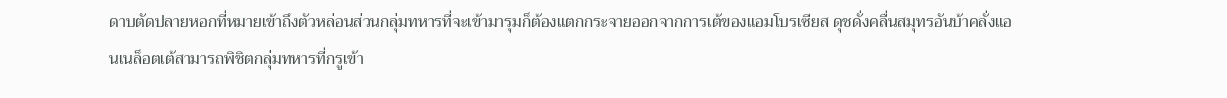ดาบตัดปลายหอกที่หมายเข้าถึงตัวหล่อนส่วนกลุ่มทหารที่จะเข้ามารุมก็ต้องแตกกระจายออกจากการเต้ของแอมโบรเซียส ดุชดั่งคลื่นสมุทรอันบ้าคลั่งแอนเนล็อตเต้สามารถพิชิตกลุ่มทหารที่กรูเข้า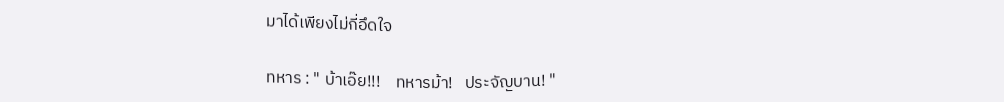มาได้เพียงไม่กี่อึดใจ

ทหาร : " บ้าเอ๊ย!!!    ทหารม้า!   ประจัญบาน! "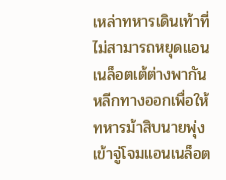เหล่าทหารเดินเท้าที่ไม่สามารถหยุดแอนเนล็อตเต้ต่างพากันหลีกทางออกเพื่อให้ทหารม้าสิบนายพุ่งเข้าจู่โจมแอนเนล็อต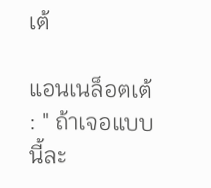เต้

แอนเนล็อตเต้ : " ถ้าเจอแบบนี้ละ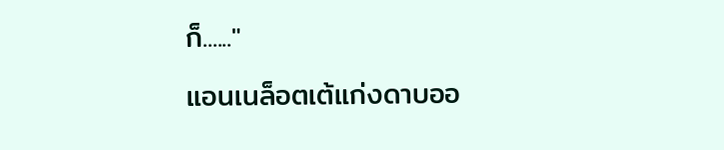ก็......"

แอนเนล็อตเต้แก่งดาบออ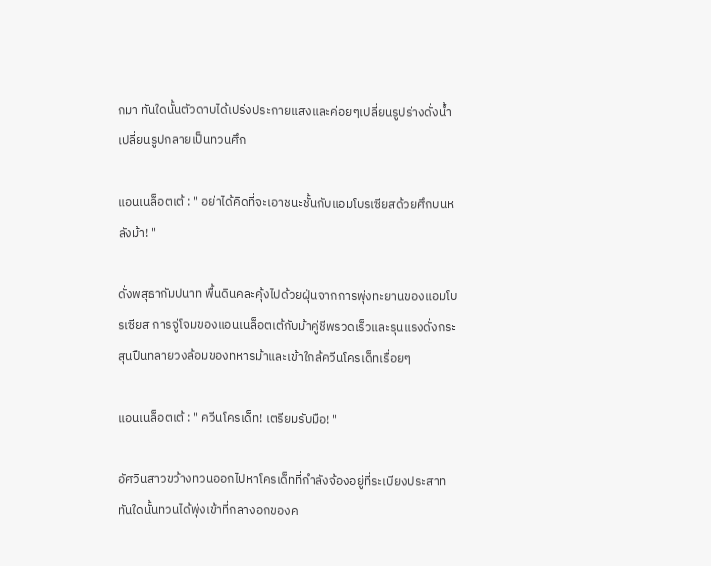กมา ทันใดนั้นตัวดาบได้เปร่งประกายแสงและค่อยๆเปลี่ยนรูปร่างดั่งน้ำเปลี่ยนรูปกลายเป็นทวนศึก

แอนเนล็อตเต้ : " อย่าได้คิดที่จะเอาชนะชั้นกับแอมโบรเซียสด้วยศึกบนหลังม้า! "

ดั่งพสุธากัมปนาท พื้นดินคละคุ้งไปด้วยฝุ่นจากการพุ่งทะยานของแอมโบรเซียส การจู่โจมของแอนเนล็อตเต้กับม้าคู่ชีพรวดเร็วและรุนแรงดั่งกระสุนปืนทลายวงล้อมของทหารม้าและเข้าใกล้ควีนโครเด็ทเรื่อยๆ

แอนเนล็อตเต้ : " ควีนโครเด็ท! เตรียมรับมือ! "

อัศวินสาวขว้างทวนออกไปหาโครเด็ทที่กำลังจ้องอยู่ที่ระเบียงประสาท ทันใดนั้นทวนได้พุ่งเข้าที่กลางอกของค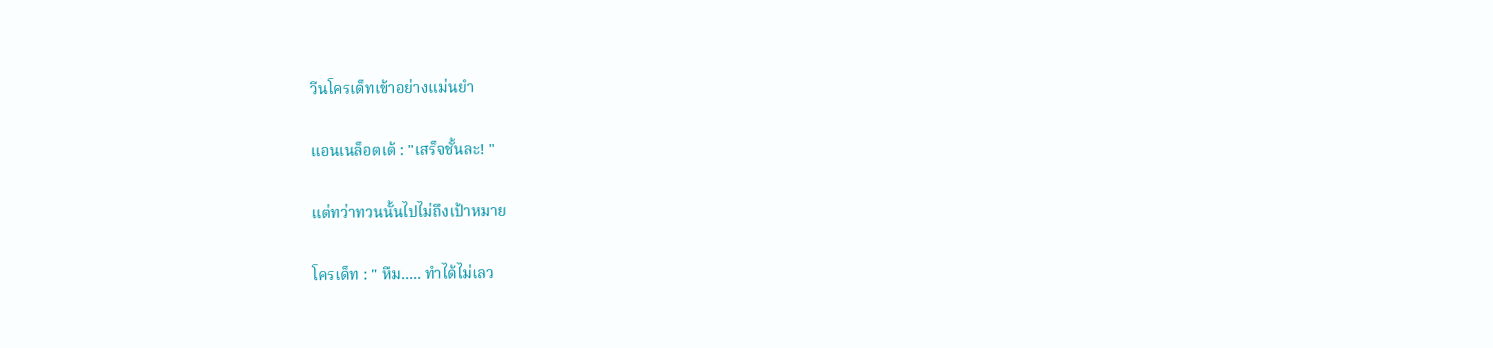วีนโครเด็ทเข้าอย่างแม่นยำ

แอนเนล็อตเต้ : "เสร็จชั้นละ! "

แต่ทว่าทวนนั้นไปไม่ถึงเป้าหมาย

โครเด็ท : " หืม..... ทำได้ไม่เลว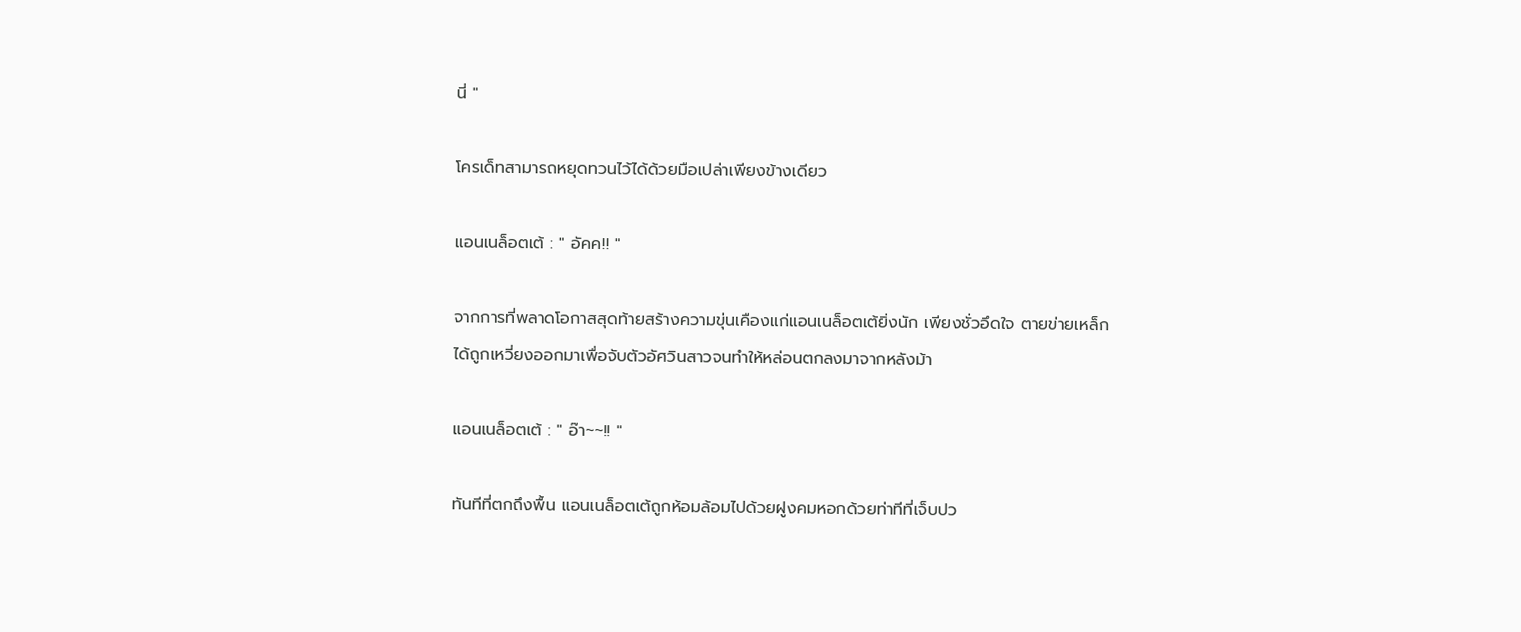นี่ "

โครเด็ทสามารถหยุดทวนไว้ได้ด้วยมือเปล่าเพียงข้างเดียว

แอนเนล็อตเต้ : " อัคค!! "

จากการที่พลาดโอกาสสุดท้ายสร้างความขุ่นเคืองแก่แอนเนล็อตเต้ยิ่งนัก เพียงชั่วอึดใจ ตายข่ายเหล็กได้ถูกเหวี่ยงออกมาเพื่อจับตัวอัศวินสาวจนทำให้หล่อนตกลงมาจากหลังม้า

แอนเนล็อตเต้ : " อ๊า~~!! "

ทันทีที่ตกถึงพื้น แอนเนล็อตเต้ถูกห้อมล้อมไปด้วยฝูงคมหอกด้วยท่าทีที่เจ็บปว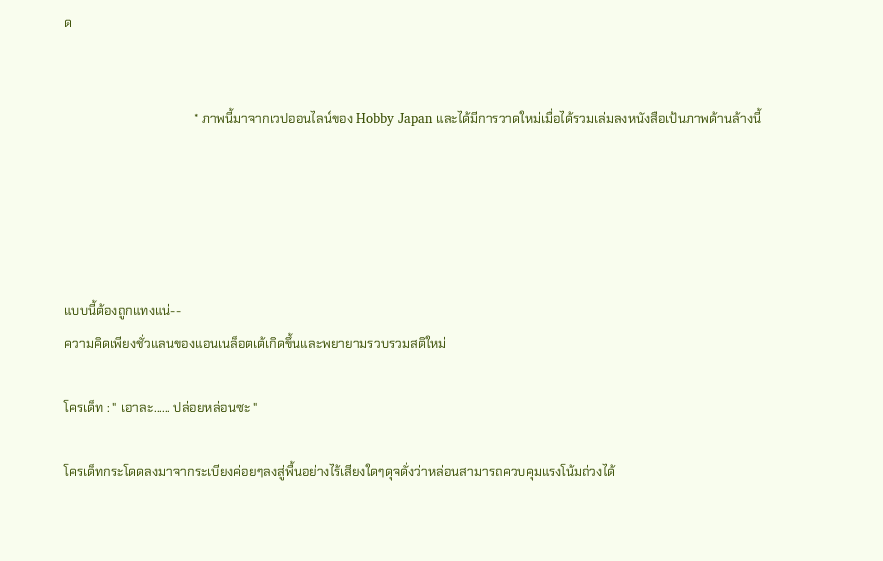ด


                                         * ภาพนี้มาจากเวปออนไลน์ของ Hobby Japan และได้มีการวาดใหม่เมื่อได้รวมเล่มลงหนังสือเป้นภาพด้านล้างนี้





แบบนี้ต้องถูกแทงแน่--
ความคิดเพียงชั่วแลนของแอนเนล็อตเต้เกิดขึ้นและพยายามรวบรวมสติใหม่

โครเด็ท : " เอาละ...... ปล่อยหล่อนซะ "

โครเด็ทกระโดดลงมาจากระเบียงค่อยๆลงสู่พื้นอย่างไร้เสียงใดๆดุจดั่งว่าหล่อนสามารถควบคุมแรงโน้มถ่วงได้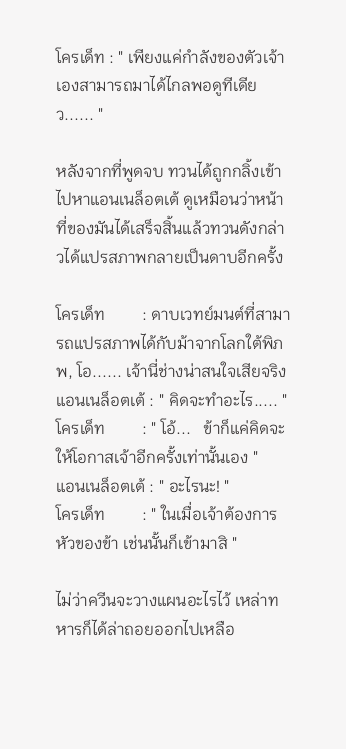โครเด็ท : " เพียงแค่กำลังของตัวเจ้าเองสามารถมาได้ไกลพอดูทีเดียว...... "

หลังจากที่พูดจบ ทวนได้ถูกกลิ้งเข้าไปหาแอนเนล็อตเต้ ดูเหมือนว่าหน้าที่ของมันได้เสร็จสิ้นแล้วทวนดังกล่าวได้แปรสภาพกลายเป็นดาบอีกครั้ง

โครเด็ท         : ดาบเวทย์มนต์ที่สามารถแปรสภาพได้กับม้าจากโลกใต้พิภพ, โอ...... เจ้านี่ช่างน่าสนใจเสียจริง
แอนเนล็อตเต้ : " คิดจะทำอะไร..... "
โครเด็ท         : " โอ้...   ข้าก็แค่คิดจะให้โอกาสเจ้าอีกครั้งเท่านั้นเอง "
แอนเนล็อตเต้ : " อะไรนะ! "
โครเด็ท         : " ในเมื่อเจ้าต้องการหัวของข้า เช่นนั้นก็เข้ามาสิ "

ไม่ว่าควีนจะวางแผนอะไรไว้ เหล่าทหารก็ได้ล่าถอยออกไปเหลือ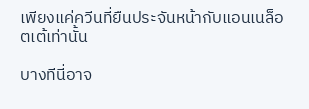เพียงแค่ควีนที่ยืนประจันหน้ากับแอนเนล็อตเต้เท่านั้น

บางทีนี่อาจ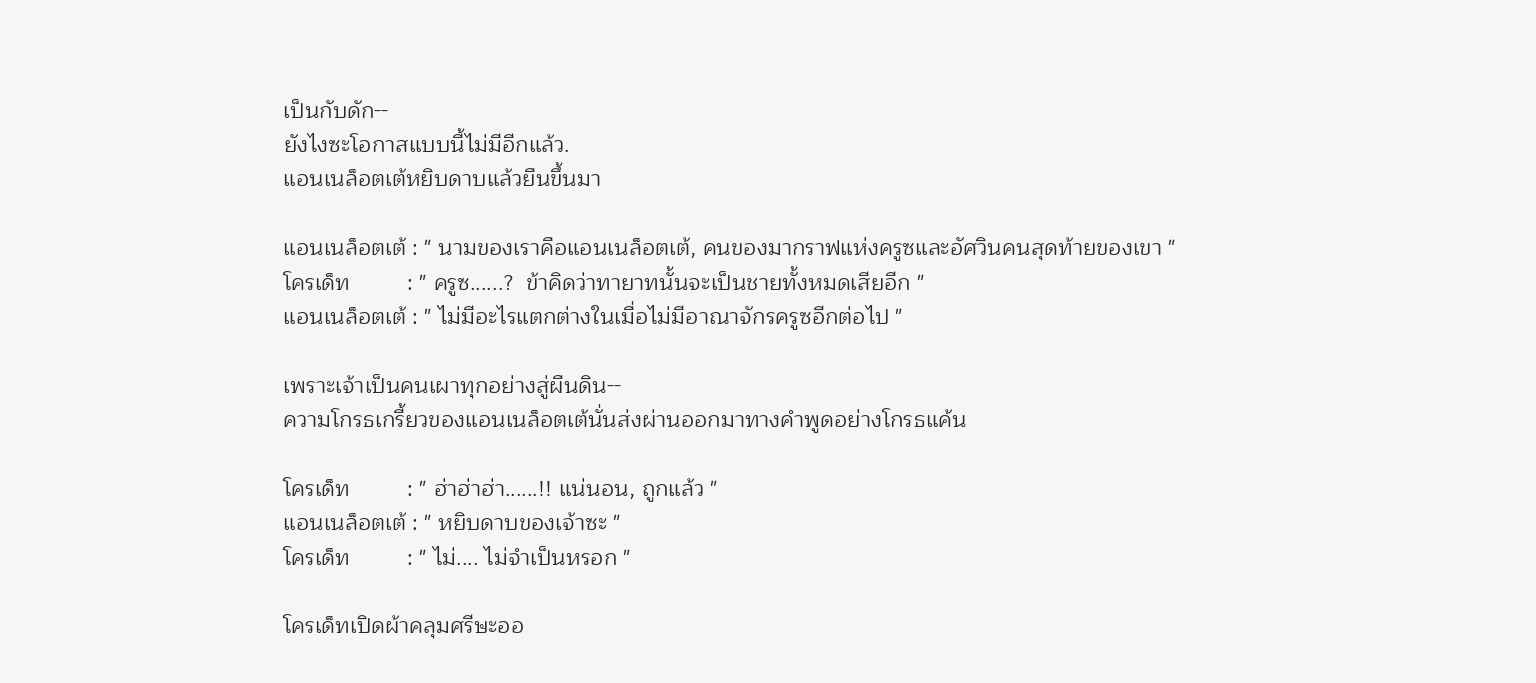เป็นกับดัก--
ยังไงซะโอกาสแบบนี้ไม่มีอีกแล้ว.
แอนเนล็อตเต้หยิบดาบแล้วยืนขึ้นมา

แอนเนล็อตเต้ : " นามของเราคือแอนเนล็อตเต้, คนของมากราฟแห่งครูซและอัศวินคนสุดท้ายของเขา "
โครเด็ท         : " ครูซ......?  ข้าคิดว่าทายาทนั้นจะเป็นชายทั้งหมดเสียอีก "
แอนเนล็อตเต้ : " ไม่มีอะไรแตกต่างในเมื่อไม่มีอาณาจักรครูซอีกต่อไป "

เพราะเจ้าเป็นคนเผาทุกอย่างสู่ผืนดิน--
ความโกรธเกรี้ยวของแอนเนล็อตเต้นั่นส่งผ่านออกมาทางคำพูดอย่างโกรธแค้น

โครเด็ท         : " ฮ่าฮ่าฮ่า......!! แน่นอน, ถูกแล้ว "
แอนเนล็อตเต้ : " หยิบดาบของเจ้าซะ "
โครเด็ท         : " ไม่.... ไม่จำเป็นหรอก "

โครเด็ทเปิดผ้าคลุมศรีษะออ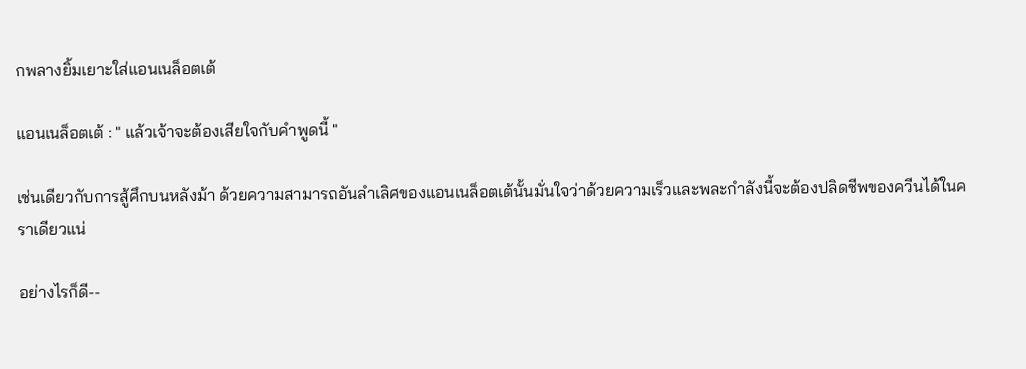กพลางยิ้มเยาะใส่แอนเนล็อตเต้

แอนเนล็อตเต้ : " แล้วเจ้าจะต้องเสียใจกับคำพูดนี้ "

เช่นเดียวกับการสู้ศึกบนหลังม้า ด้วยความสามารถอันลำเลิศของแอนเนล็อตเต้นั้นมั่นใจว่าด้วยความเร็วและพละกำลังนี้จะต้องปลิดชีพของควีนได้ในคราเดียวแน่

อย่างไรก็ดี--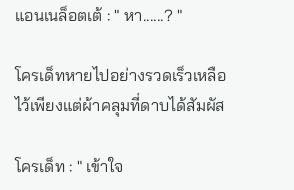แอนเนล็อตเต้ : " หา......? "

โครเด็ทหายไปอย่างรวดเร็วเหลือไว้เพียงแต่ผ้าคลุมที่ดาบได้สัมผัส

โครเด็ท : " เข้าใจ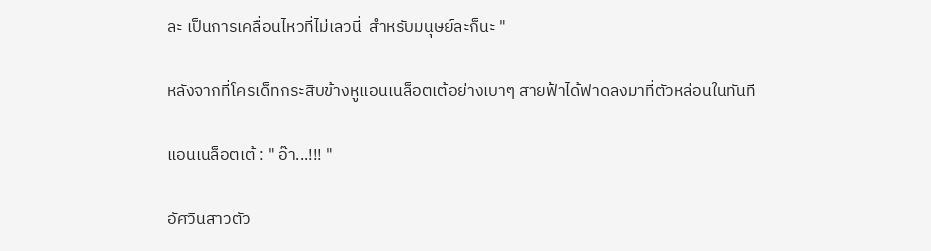ละ เป็นการเคลื่อนไหวที่ไม่เลวนี่  สำหรับมนุษย์ละก็นะ "

หลังจากที่โครเด็ทกระสิบข้างหูแอนเนล็อตเต้อย่างเบาๆ สายฟ้าได้ฟาดลงมาที่ตัวหล่อนในทันที

แอนเนล็อตเต้ : " อ๊า...!!! "

อัศวินสาวตัว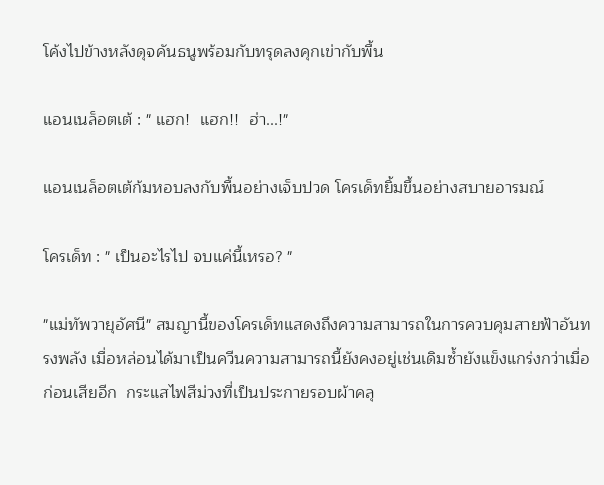โค้งไปข้างหลังดุจคันธนูพร้อมกับทรุดลงคุกเข่ากับพื้น

แอนเนล็อตเต้ : " แฮก!  แฮก!!  ฮ่า...!"

แอนเนล็อตเต้ก้มหอบลงกับพื้นอย่างเจ็บปวด โครเด็ทยิ้มขึ้นอย่างสบายอารมณ์

โครเด็ท : " เป็นอะไรไป จบแค่นี้เหรอ? "

"แม่ทัพวายุอัศนี" สมญานี้ของโครเด็ทแสดงถึงความสามารถในการควบคุมสายฟ้าอันทรงพลัง เมื่อหล่อนได้มาเป็นควีนความสามารถนี้ยังคงอยู่เช่นเดิมซ้ำยังแข็งแกร่งกว่าเมื่อก่อนเสียอีก  กระแสไฟสีม่วงที่เป็นประกายรอบผ้าคลุ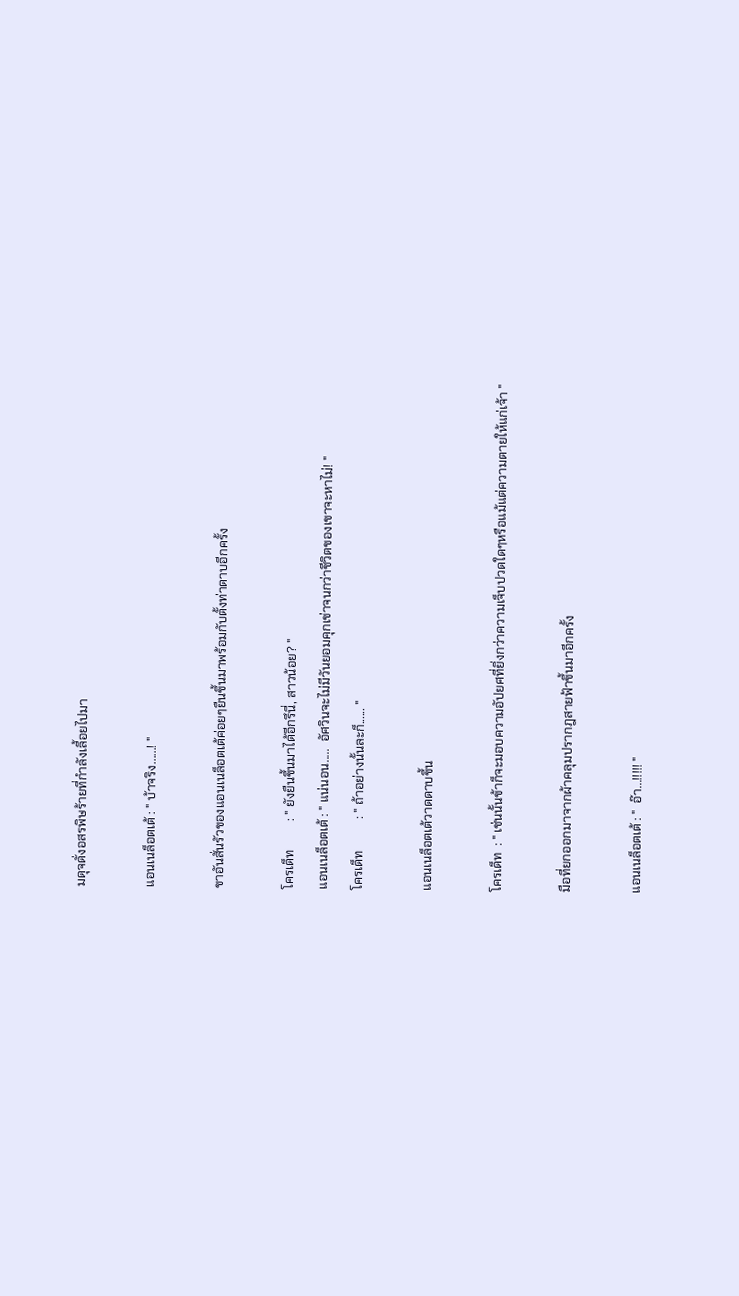มดุจดั่งอสรพิษร้ายที่กำลังเลี้อยไปมา

แอนเนล็อตเต้ : " บ้าจริง......! "

ขาอันสั่นรัวของแอนเนล็อตเต้ค่อยๆยืนขึ้นมาพร้อมกับตั้งท่าดาบอีกครั้ง

โครเด็ท         : " ยังยืนขึ้นมาได้อีกรึนี่, สาวน้อย? "
แอนเนล็อตเต้ : " แน่นอน.....  อัศวินจะไม่มีวันยอมคุกเข่าจนกว่าชีวิตของเขาจะหาไม่! "
โครเด็ท          : " ถ้าอย่างนั้นละก็...... "

แอนเนล็อตเต้วาดดาบขึ้น

โครเด็ท  : " เช่นนั้นข้าก็จะมอบความอัปยศที่ยิ่งกว่าความเจ็บปวดใดๆหรือแม้แต่ความตายให้แก่เจ้า "

มือที่ยกออกมาจากผ้าคลุมปรากฎสายฟ้าขึ้นมาอีกครั้ง

แอนเนล็อตเต้ : "  อ๊า...!!!!! "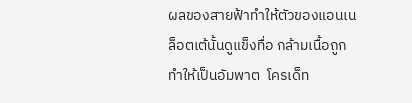ผลของสายฟ้าทำให้ตัวของแอนเนล็อตเต้นั้นดูแข็งทื่อ กล้ามเนื้อถูกทำให้เป็นอัมพาต  โครเด็ท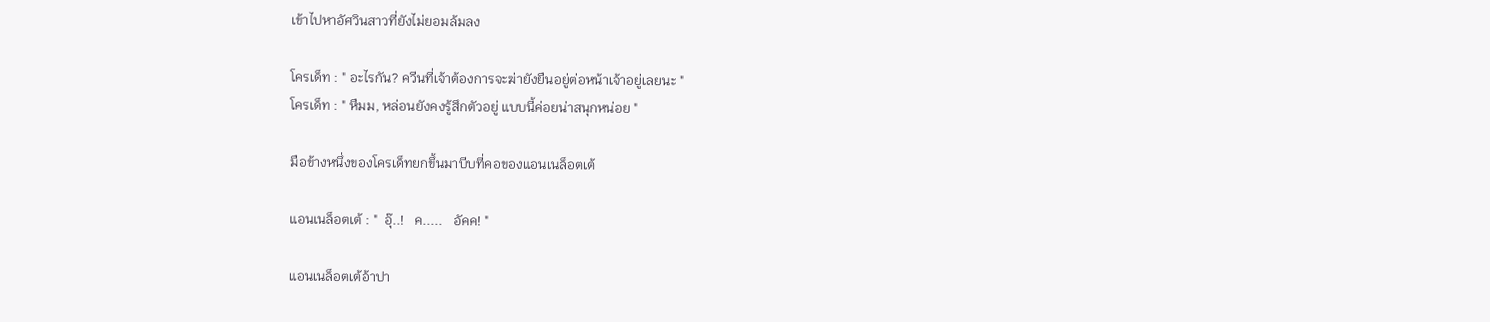เข้าไปหาอัศวินสาวที่ยังไม่ยอมล้มลง

โครเด็ท : " อะไรกัน? ควีนที่เจ้าต้องการจะฆ่ายังยืนอยู่ต่อหน้าเจ้าอยู่เลยนะ "
โครเด็ท : " หืมม, หล่อนยังคงรู้สึกตัวอยู่ แบบนี้ค่อยน่าสนุกหน่อย "

มือข้างหนึ่งของโครเด็ทยกขึ้นมาบีบที่คอของแอนเนล็อตเต้

แอนเนล็อตเต้ : "  อุ๊..!   ค.....   อัคค! "

แอนเนล็อตเต้อ้าปา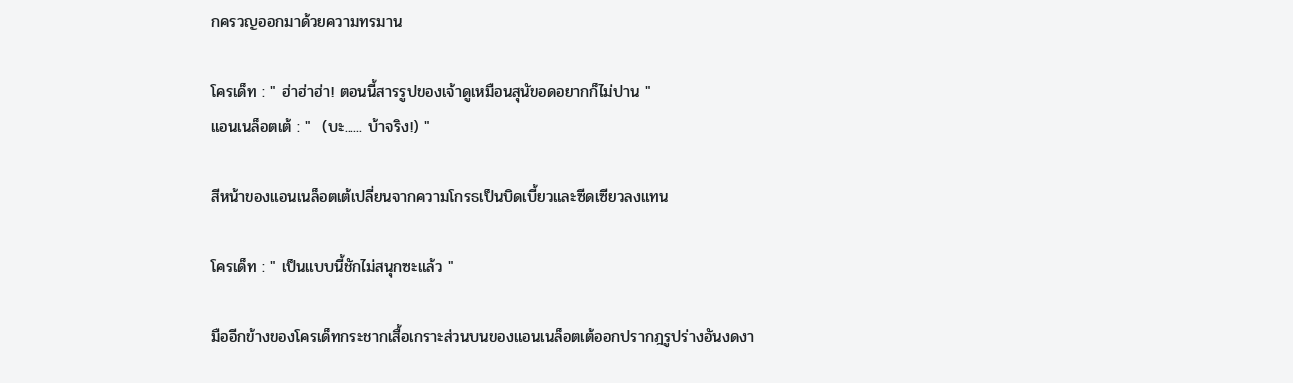กครวญออกมาด้วยความทรมาน

โครเด็ท : " ฮ่าฮ่าฮ่า! ตอนนี้สารรูปของเจ้าดูเหมือนสุนัขอดอยากก็ไม่ปาน "
แอนเนล็อตเต้ : "  (บะ...... บ้าจริง!) "

สีหน้าของแอนเนล็อตเต้เปลี่ยนจากความโกรธเป็นบิดเบี้ยวและซีดเซียวลงแทน

โครเด็ท : " เป็นแบบนี้ชักไม่สนุกซะแล้ว "

มืออีกข้างของโครเด็ทกระชากเสื้อเกราะส่วนบนของแอนเนล็อตเต้ออกปรากฎรูปร่างอันงดงา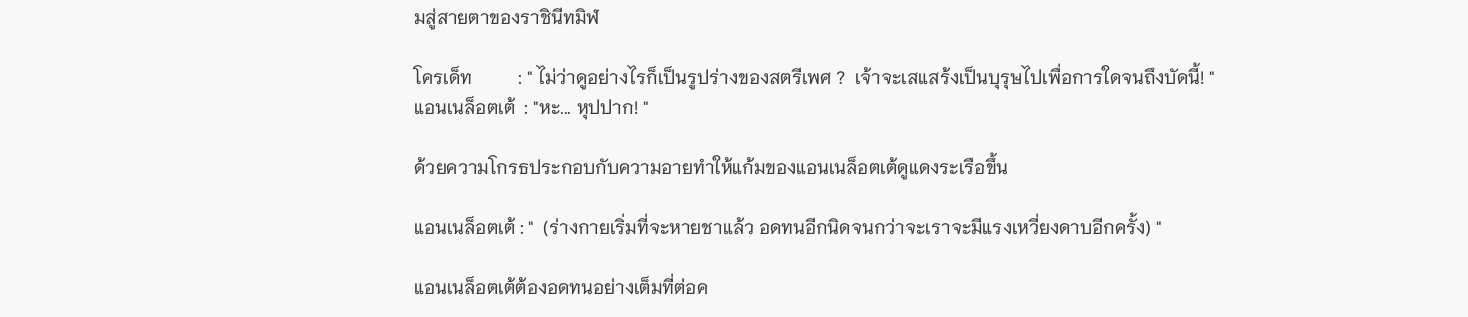มสู่สายตาของราชินีทมิฬ

โครเด็ท          : " ไม่ว่าดูอย่างไรก็เป็นรูปร่างของสตรีเพศ ?  เจ้าจะเสแสร้งเป็นบุรุษไปเพื่อการใดจนถึงบัดนี้! "
แอนเนล็อตเต้  : "หะ... หุปปาก! "

ด้วยความโกรธประกอบกับความอายทำให้แก้มของแอนเนล็อตเต้ดูแดงระเรือขึ้น

แอนเนล็อตเต้ : "  (ร่างกายเริ่มที่จะหายชาแล้ว อดทนอีกนิดจนกว่าจะเราจะมีแรงเหวี่ยงดาบอีกครั้ง) "

แอนเนล็อตเต้ต้องอดทนอย่างเต็มที่ต่อค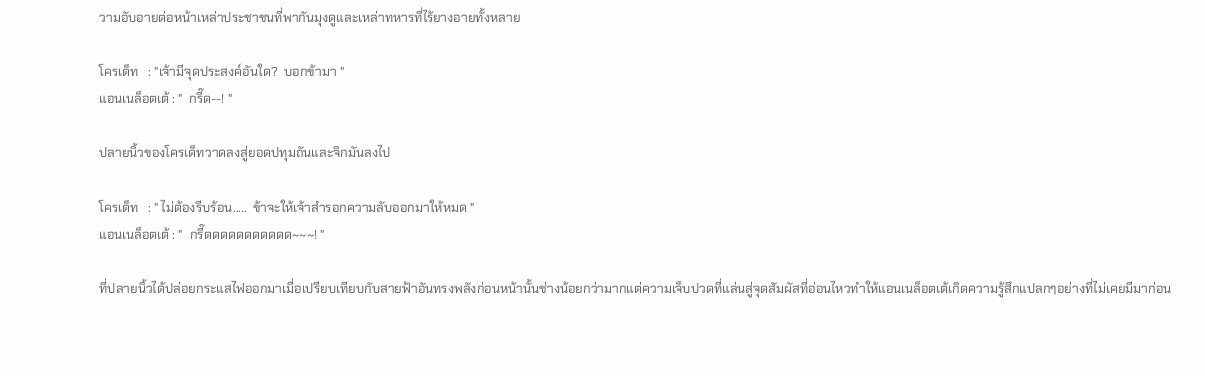วามอับอายต่อหน้าเหล่าประชาชนที่พากันมุงดูและเหล่าทหารที่ไร้ยางอายทั้งหลาย

โครเด็ท   : "เจ้ามีจุดประสงค์อันใด?  บอกข้ามา "
แอนเนล็อตเต้ : "  กรี๊ด--! "

ปลายนิ้วของโครเด็ทวาดลงสู่ยอดปทุมถันและจิกมันลงไป

โครเด็ท   : " ไม่ต้องรีบร้อน.....  ข้าจะให้เจ้าสำรอกความลับออกมาให้หมด "
แอนเนล็อตเต้ : "  กรี๊ดดดดดดดดดดด~~~! "

ที่ปลายนิ้วได้ปล่อยกระแสไฟออกมาเมื่อเปรียบเทียบกับสายฟ้าอันทรงพลังก่อนหน้านั้นช่างน้อยกว่ามากแต่ความเจ็บปวดที่แล่นสู่จุดสัมผัสที่อ่อนไหวทำให้แอนเนล็อตเต้เกิดความรู้สึกแปลกๆอย่างที่ไม่เคยมีมาก่อน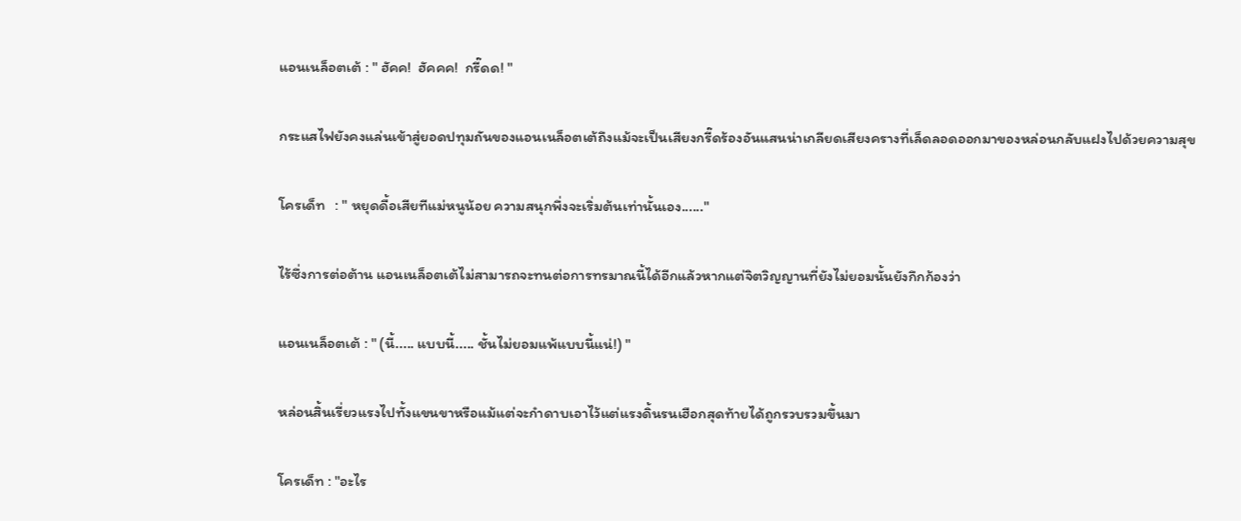แอนเนล็อตเต้ : " ฮัคค!  ฮัคคค!  กรี๊ดด! "

กระแสไฟยังคงแล่นเข้าสู่ยอดปทุมถันของแอนเนล็อตเต้ถึงแม้จะเป็นเสียงกรี๊ดร้องอันแสนน่าเกลียดเสียงครางที่เล็ดลอดออกมาของหล่อนกลับแฝงไปด้วยความสุข

โครเด็ท   : " หยุดดื้อเสียทีแม่หนูน้อย ความสนุกพึ่งจะเริ่มต้นเท่านั้นเอง......"

ไร้ซึ่งการต่อต้าน แอนเนล็อตเต้ไม่สามารถจะทนต่อการทรมาณนี้ได้อีกแล้วหากแต่จิตวิญญานที่ยังไม่ยอมนั้นยังกึกก้องว่า

แอนเนล็อตเต้ : " (นี้..... แบบนี้..... ชั้นไม่ยอมแพ้แบบนี้แน่!) "

หล่อนสิ้นเรี่ยวแรงไปทั้งแขนขาหรือแม้แต่จะกำดาบเอาไว้แต่แรงดิ้นรนเฮือกสุดท้ายได้ถูกรวบรวมขึ้นมา

โครเด็ท : "อะไร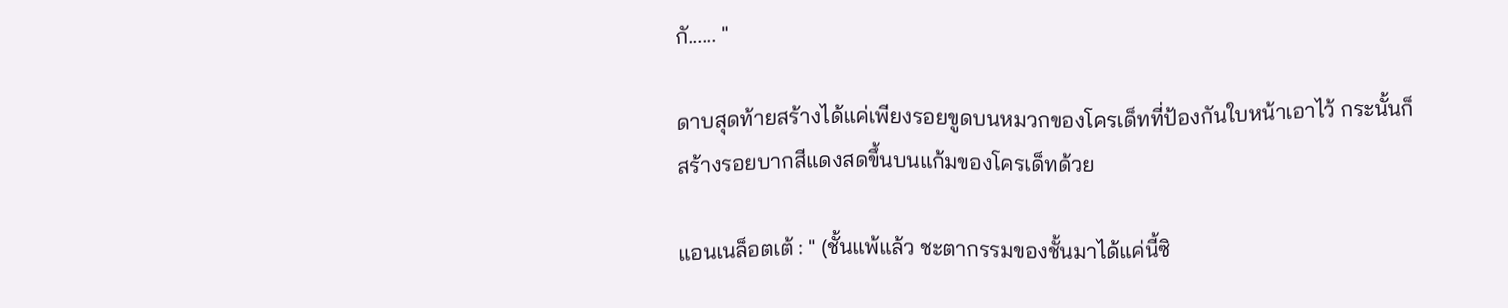กั...... "

ดาบสุดท้ายสร้างได้แค่เพียงรอยขูดบนหมวกของโครเด็ทที่ป้องกันใบหน้าเอาไว้ กระนั้นก็สร้างรอยบากสีแดงสดขึ้นบนแก้มของโครเด็ทด้วย

แอนเนล็อตเต้ : " (ชั้นแพ้แล้ว ชะตากรรมของชั้นมาได้แค่นี้ซิ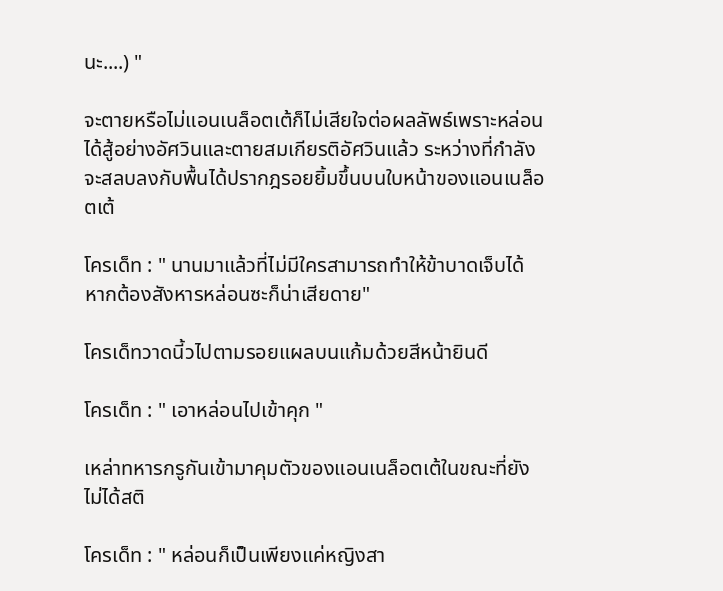นะ....) "

จะตายหรือไม่แอนเนล็อตเต้ก็ไม่เสียใจต่อผลลัพธ์เพราะหล่อนได้สู้อย่างอัศวินและตายสมเกียรติอัศวินแล้ว ระหว่างที่กำลังจะสลบลงกับพื้นได้ปรากฎรอยยิ้มขึ้นบนใบหน้าของแอนเนล็อตเต้

โครเด็ท : " นานมาแล้วที่ไม่มีใครสามารถทำให้ข้าบาดเจ็บได้ หากต้องสังหารหล่อนซะก็น่าเสียดาย"

โครเด็ทวาดนี้วไปตามรอยแผลบนแก้มด้วยสีหน้ายินดี

โครเด็ท : " เอาหล่อนไปเข้าคุก "

เหล่าทหารกรูกันเข้ามาคุมตัวของแอนเนล็อตเต้ในขณะที่ยังไม่ได้สติ

โครเด็ท : " หล่อนก็เป็นเพียงแค่หญิงสา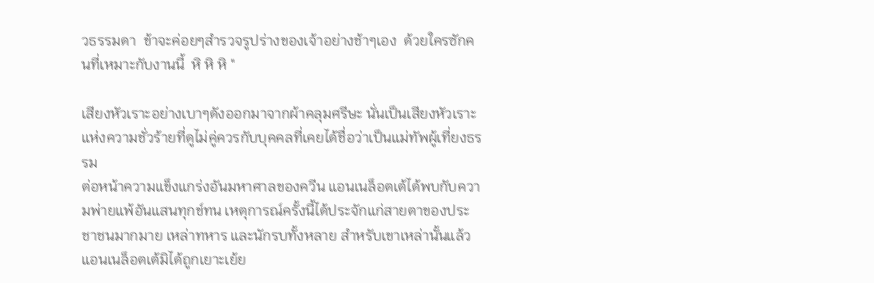วธรรมดา  ข้าจะค่อยๆสำรวจรูปร่างของเจ้าอย่างช้าๆเอง  ด้วยใครซักคนที่เหมาะกับงานนี้  หิ หิ หิ "

เสียงหัวเราะอย่างเบาๆดังออกมาจากผ้าคลุมศรีษะ นั่นเป็นเสียงหัวเราะแห่งความชั่วร้ายที่ดูไม่คู่ควรกับบุคคลที่เคยได้ชื่อว่าเป็นแม่ทัพผู้เที่ยงธรรม
ต่อหน้าความแข็งแกร่งอันมหาศาลของควีน แอนเนล็อตเต้ได้พบกับความพ่ายแพ้อันแสนทุกข์ทน เหตุการณ์ครั้งนี้ได้ประจักแก่สายตาของประชาชนมากมาย เหล่าทหาร และนักรบทั้งหลาย สำหรับเขาเหล่านั้นแล้วแอนเนล็อตเต้มิได้ถูกเยาะเย้ย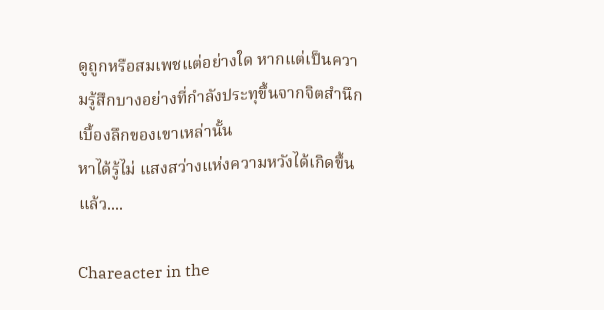ดูถูกหรือสมเพชแต่อย่างใด หากแต่เป็นความรู้สึกบางอย่างที่กำลังประทุขึ้นจากจิตสำนึกเบื้องลึกของเขาเหล่านั้น
หาได้รู้ไม่ แสงสว่างแห่งความหวังได้เกิดขึ้นแล้ว....

Chareacter in the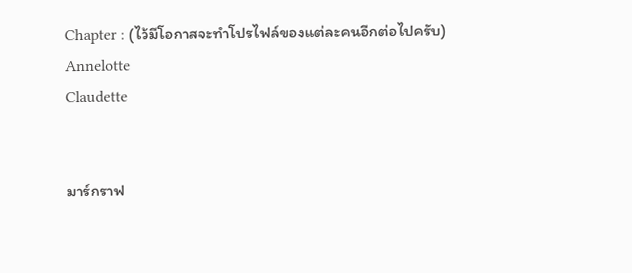Chapter : (ไว้มีโอกาสจะทำโปรไฟล์ของแต่ละคนอีกต่อไปครับ)
Annelotte
Claudette


มาร์กราฟ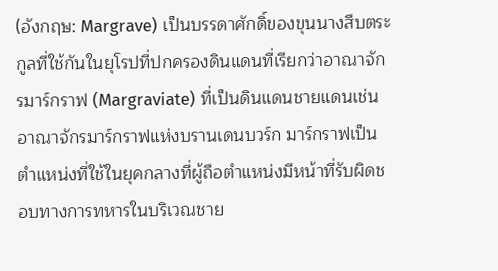(อังกฤษ: Margrave) เป็นบรรดาศักดิ์ของขุนนางสืบตระกูลที่ใช้กันในยุโรปที่ปกครองดินแดนที่เรียกว่าอาณาจักรมาร์กราฟ (Margraviate) ที่เป็นดินแดนชายแดนเช่นอาณาจักรมาร์กราฟแห่งบรานเดนบวร์ก มาร์กราฟเป็นตำแหน่งที่ใช้ในยุคกลางที่ผู้ถือตำแหน่งมีหน้าที่รับผิดชอบทางการทหารในบริเวณชาย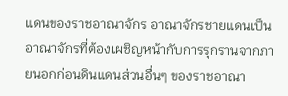แดนของราชอาณาจักร อาณาจักรชายแดนเป็นอาณาจักรที่ต้องเผชิญหน้ากับการรุกรานจากภายนอกก่อนดินแดนส่วนอื่นๆ ของราชอาณา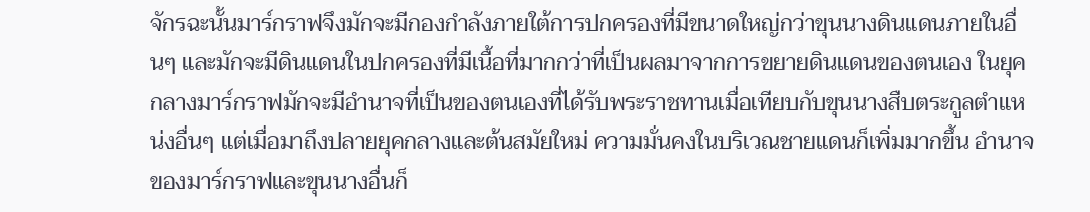จักรฉะนั้นมาร์กราฟจึงมักจะมีกองกำลังภายใต้การปกครองที่มีขนาดใหญ่กว่าขุนนางดินแดนภายในอื่นๆ และมักจะมีดินแดนในปกครองที่มีเนื้อที่มากกว่าที่เป็นผลมาจากการขยายดินแดนของตนเอง ในยุคกลางมาร์กราฟมักจะมีอำนาจที่เป็นของตนเองที่ได้รับพระราชทานเมื่อเทียบกับขุนนางสืบตระกูลตำแหน่งอื่นๆ แต่เมื่อมาถึงปลายยุคกลางและต้นสมัยใหม่ ความมั่นคงในบริเวณชายแดนก็เพิ่มมากขึ้น อำนาจของมาร์กราฟและขุนนางอื่นก็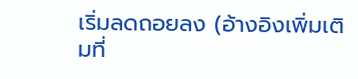เริ่มลดถอยลง (อ้างอิงเพิ่มเติมที่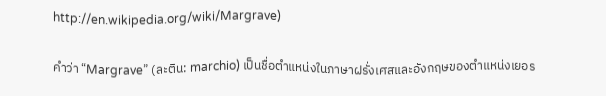http://en.wikipedia.org/wiki/Margrave)

คำว่า “Margrave” (ละติน: marchio) เป็นชื่อตำแหน่งในภาษาฝรั่งเศสและอังกฤษของตำแหน่งเยอร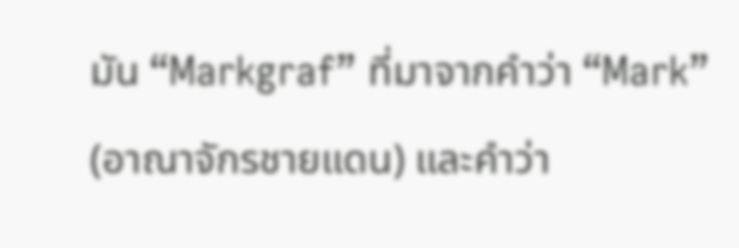มัน “Markgraf” ที่มาจากคำว่า “Mark” (อาณาจักรชายแดน) และคำว่า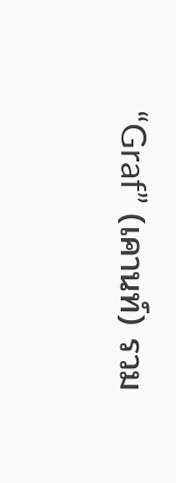“Graf” (เคานท์) รวม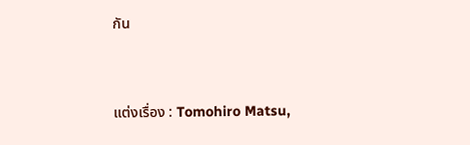กัน


แต่งเรื่อง : Tomohiro Matsu,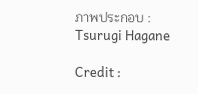ภาพประกอบ : Tsurugi Hagane

Credit :